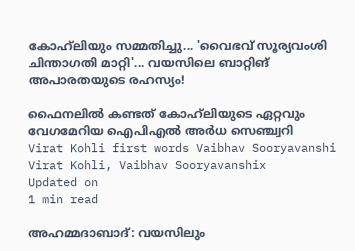കോഹ്‍ലിയും സമ്മതിച്ചു... 'വൈഭവ് സൂര്യവംശി ചിന്താഗതി മാറ്റി'... വയസിലെ ബാറ്റിങ് അപാരതയുടെ രഹസ്യം!

ഫൈനലിൽ കണ്ടത് കോഹ്‍ലിയുടെ ഏറ്റവും വേഗമേറിയ ഐപിഎൽ അർധ സെഞ്ച്വറി
Virat Kohli first words Vaibhav Sooryavanshi
Virat Kohli, Vaibhav Sooryavanshix
Updated on
1 min read

അഹമ്മദാബാദ്: വയസിലും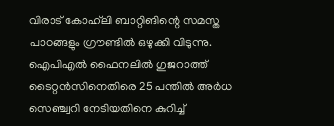വിരാട് കോഹ്‍ലി ബാറ്റിങിന്റെ സമസ്ത പാഠങ്ങളും ഗ്രൗണ്ടിൽ ഒഴുക്കി വിടുന്നു. ഐപിഎൽ ഫൈനലിൽ ഗുജറാത്ത് ടൈറ്റൻസിനെതിരെ 25 പന്തിൽ അർധ സെഞ്ച്വറി നേടിയതിനെ കുറിച്ച്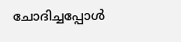ചോദിച്ചപ്പോൾ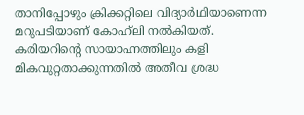താനിപ്പോഴും ക്രിക്കറ്റിലെ വിദ്യാർഥിയാണെന്ന മറുപടിയാണ് കോഹ്‍ലി നൽകിയത്. കരിയറിന്റെ സായാഹ്നത്തിലും കളി മികവുറ്റതാക്കുന്നതിൽ അതീവ ശ്രദ്ധ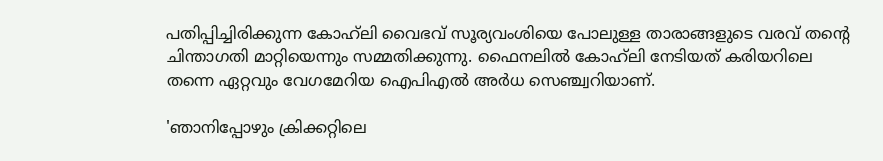പതിപ്പിച്ചിരിക്കുന്ന കോഹ്‍ലി വൈഭവ് സൂര്യവംശിയെ പോലുള്ള താരാങ്ങളുടെ വരവ് തന്റെ ചിന്താഗതി മാറ്റിയെന്നും സമ്മതിക്കുന്നു. ഫൈനലിൽ കോഹ്‍ലി നേടിയത് കരിയറിലെ തന്നെ ഏറ്റവും വേഗമേറിയ ഐപിഎൽ അർധ സെഞ്ച്വറിയാണ്.

'ഞാനിപ്പോഴും ക്രിക്കറ്റിലെ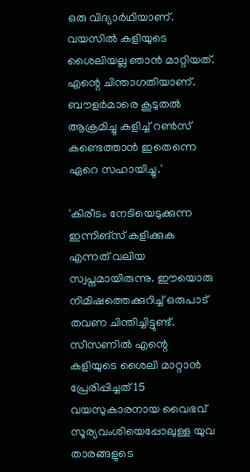ഒരു വിദ്യാർഥിയാണ്. വയസിൽ കളിയുടെ ശൈലിയല്ല ഞാൻ മാറ്റിയത്. എന്റെ ചിന്താഗതിയാണ്. ബൗളർമാരെ കൂടുതൽ ആക്രമിച്ചു കളിച്ച് റൺസ് കണ്ടെത്താൻ ഇതെന്നെ ഏറെ സഹായിച്ചു.'

'കിരീടം നേടിയെടുക്കുന്ന ഇന്നിങ്സ് കളിക്കുക എന്നത് വലിയ സ്വപ്നമായിരുന്നു. ഈയൊരു നിമിഷത്തെക്കുറിച്ച് ഒരുപാട് തവണ ചിന്തിച്ചിട്ടുണ്ട്. സീസണിൽ എന്റെ കളിയുടെ ശൈലി മാറ്റാൻ പ്രേരിപ്പിച്ചത് 15 വയസുകാരനായ വൈഭവ് സൂര്യവംശിയെപ്പോലുള്ള യുവ താരങ്ങളുടെ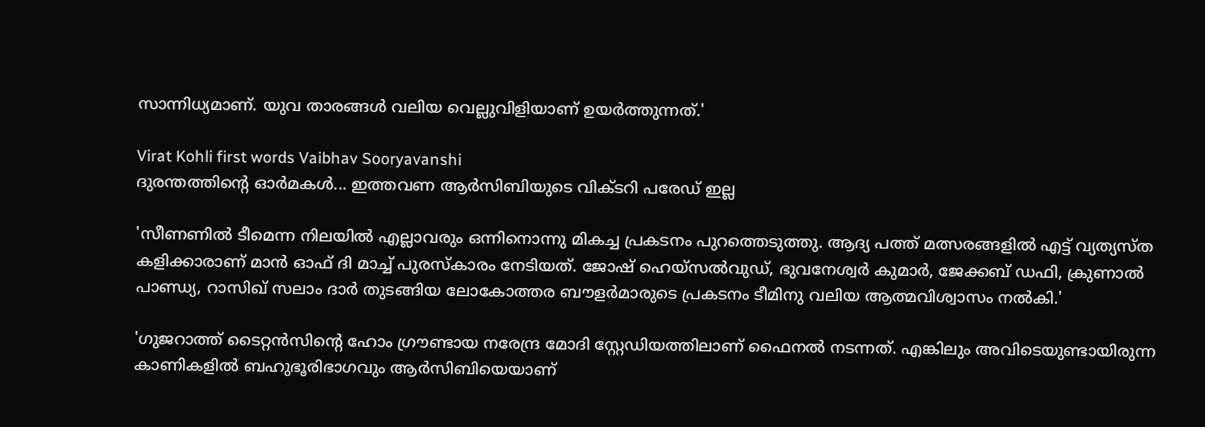സാന്നിധ്യമാണ്. യുവ താരങ്ങൾ വലിയ വെല്ലുവിളിയാണ് ഉയർത്തുന്നത്.'

Virat Kohli first words Vaibhav Sooryavanshi
ദുരന്തത്തിന്റെ ഓർമകൾ... ഇത്തവണ ആർസിബിയുടെ വിക്ടറി പരേഡ് ഇല്ല

'സീണണിൽ ടീമെന്ന നിലയിൽ എല്ലാവരും ഒന്നിനൊന്നു മികച്ച പ്രകടനം പുറത്തെടുത്തു. ആദ്യ പത്ത് മത്സരങ്ങളിൽ എട്ട് വ്യത്യസ്ത കളിക്കാരാണ് മാൻ ഓഫ് ദി മാച്ച് പുരസ്കാരം നേടിയത്. ജോഷ് ഹെയ്സൽവുഡ്, ഭുവനേശ്വർ കുമാർ, ജേക്കബ് ഡഫി, ക്രുണാൽ പാണ്ഡ്യ, റാസിഖ് സലാം ദാർ തുടങ്ങിയ ലോകോത്തര ബൗളർമാരുടെ പ്രകടനം ടീമിനു വലിയ ആത്മവിശ്വാസം നൽകി.'

'ഗുജറാത്ത് ടൈറ്റൻസിന്റെ ഹോം ഗ്രൗണ്ടായ നരേന്ദ്ര മോദി സ്റ്റേഡിയത്തിലാണ് ഫൈനൽ നടന്നത്. എങ്കിലും അവിടെയുണ്ടായിരുന്ന കാണികളിൽ ബഹുഭൂരിഭാഗവും ആർസിബിയെയാണ്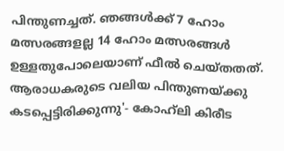പിന്തുണച്ചത്. ഞങ്ങൾക്ക് 7 ഹോം മത്സരങ്ങളല്ല 14 ഹോം മത്സരങ്ങൾ ഉള്ളതുപോലെയാണ് ഫീൽ ചെയ്തതത്. ആരാധകരുടെ വലിയ പിന്തുണയ്ക്കു കടപ്പെട്ടിരിക്കുന്നു'- കോഹ്‍ലി കിരീട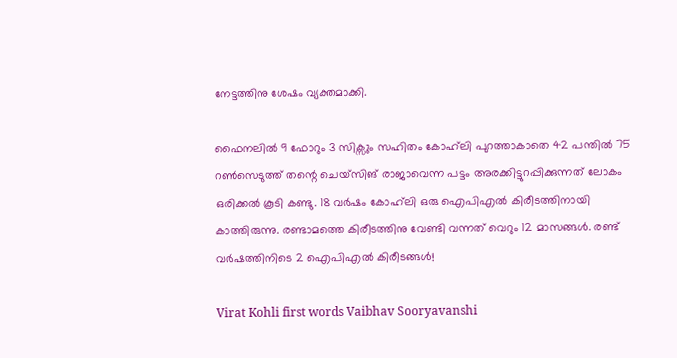നേട്ടത്തിനു ശേഷം വ്യക്തമാക്കി.

ഫൈനലിൽ 9 ഫോറും 3 സിക്സും സഹിതം കോഹ്‍ലി പുറത്താകാതെ 42 പന്തിൽ 75 റൺസെടുത്ത് തന്റെ ചെയ്സിങ് രാജാവെന്ന പട്ടം അരക്കിട്ടുറപ്പിക്കുന്നത് ലോകം ഒരിക്കൽ കൂടി കണ്ടു. 18 വർഷം കോഹ്‍ലി ഒരു ഐപിഎൽ കിരീടത്തിനായി കാത്തിരുന്നു. രണ്ടാമത്തെ കിരീടത്തിനു വേണ്ടി വന്നത് വെറും 12 മാസങ്ങൾ. രണ്ട് വർഷത്തിനിടെ 2 ഐപിഎൽ കിരീടങ്ങൾ!

Virat Kohli first words Vaibhav Sooryavanshi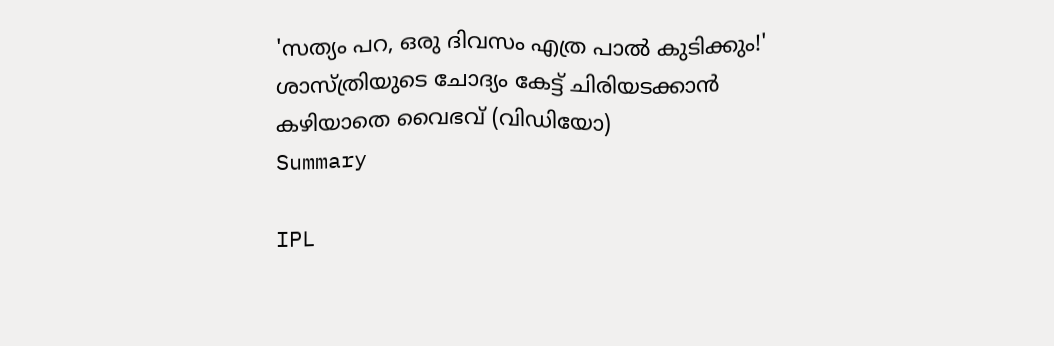'സത്യം പറ, ഒരു ദിവസം എത്ര പാൽ കുടിക്കും!' ശാസ്ത്രിയുടെ ചോദ്യം കേട്ട് ചിരിയടക്കാൻ കഴിയാതെ വൈഭവ് (വിഡിയോ)
Summary

IPL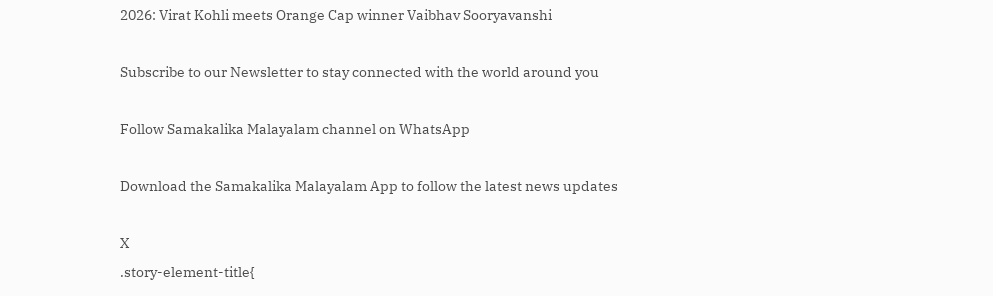2026: Virat Kohli meets Orange Cap winner Vaibhav Sooryavanshi

Subscribe to our Newsletter to stay connected with the world around you

Follow Samakalika Malayalam channel on WhatsApp

Download the Samakalika Malayalam App to follow the latest news updates

X
.story-element-title{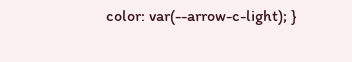color: var(--arrow-c-light); }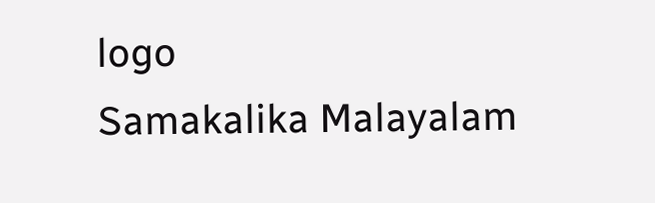logo
Samakalika Malayalam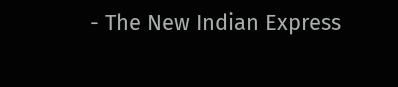- The New Indian Express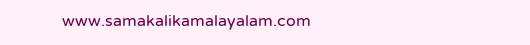www.samakalikamalayalam.com